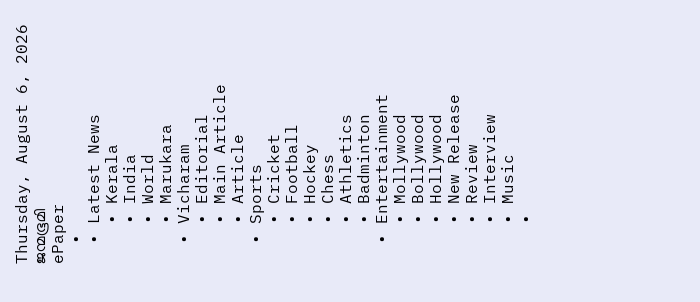Thursday, August 6, 2026
ജന്മഭൂമി
ePaper
  •
  • Latest News
    • Kerala
    • India
    • World
    • Marukara
  • Vicharam
    • Editorial
    • Main Article
    • Article
  • Sports
    • Cricket
    • Football
    • Hockey
    • Chess
    • Athletics
    • Badminton
  • Entertainment
    • Mollywood
    • Bollywood
    • Hollywood
    • New Release
    • Review
    • Interview
    • Music
    •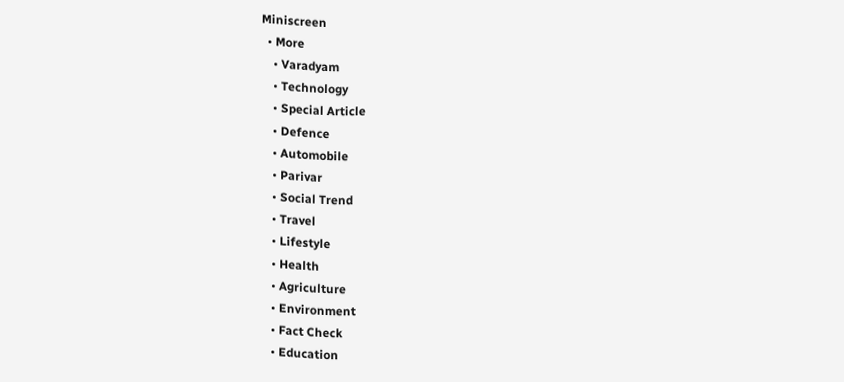Miniscreen
  • More
    • Varadyam
    • Technology
    • Special Article
    • Defence
    • Automobile
    • Parivar
    • Social Trend
    • Travel
    • Lifestyle
    • Health
    • Agriculture
    • Environment
    • Fact Check
    • Education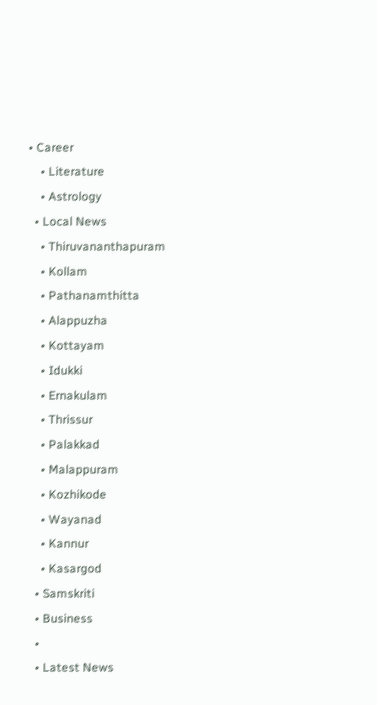• Career
    • Literature
    • Astrology
  • Local News
    • Thiruvananthapuram
    • Kollam
    • Pathanamthitta
    • Alappuzha
    • Kottayam
    • Idukki
    • Ernakulam
    • Thrissur
    • Palakkad
    • Malappuram
    • Kozhikode
    • Wayanad
    • Kannur
    • Kasargod
  • Samskriti
  • Business
  •
  • Latest News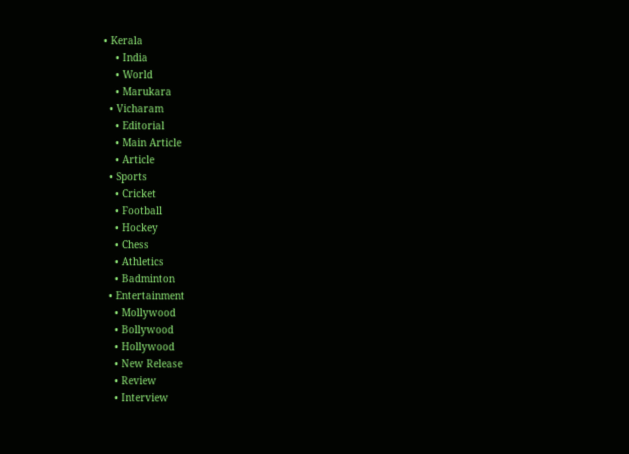• Kerala
    • India
    • World
    • Marukara
  • Vicharam
    • Editorial
    • Main Article
    • Article
  • Sports
    • Cricket
    • Football
    • Hockey
    • Chess
    • Athletics
    • Badminton
  • Entertainment
    • Mollywood
    • Bollywood
    • Hollywood
    • New Release
    • Review
    • Interview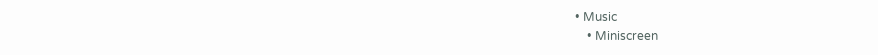• Music
    • Miniscreen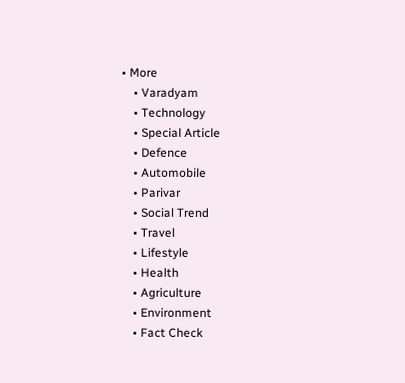• More
    • Varadyam
    • Technology
    • Special Article
    • Defence
    • Automobile
    • Parivar
    • Social Trend
    • Travel
    • Lifestyle
    • Health
    • Agriculture
    • Environment
    • Fact Check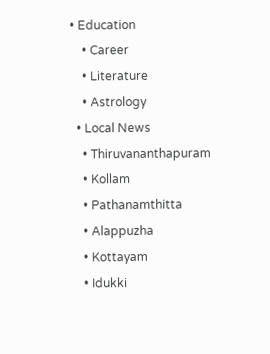• Education
    • Career
    • Literature
    • Astrology
  • Local News
    • Thiruvananthapuram
    • Kollam
    • Pathanamthitta
    • Alappuzha
    • Kottayam
    • Idukki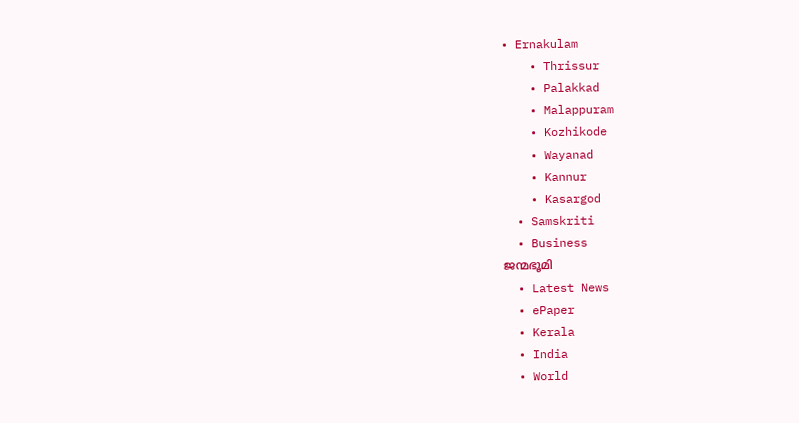• Ernakulam
    • Thrissur
    • Palakkad
    • Malappuram
    • Kozhikode
    • Wayanad
    • Kannur
    • Kasargod
  • Samskriti
  • Business
ജന്മഭൂമി
  • Latest News
  • ePaper
  • Kerala
  • India
  • World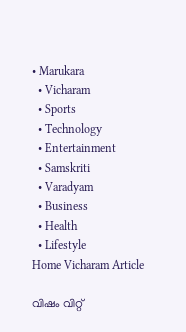• Marukara
  • Vicharam
  • Sports
  • Technology
  • Entertainment
  • Samskriti
  • Varadyam
  • Business
  • Health
  • Lifestyle
Home Vicharam Article

വിഷം വിറ്റ്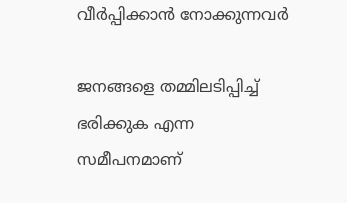വീര്‍പ്പിക്കാന്‍ നോക്കുന്നവര്‍

ജനങ്ങളെ തമ്മിലടിപ്പിച്ച് ഭരിക്കുക എന്ന സമീപനമാണ്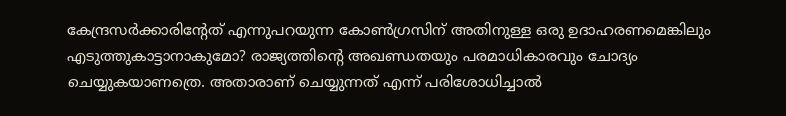കേന്ദ്രസര്‍ക്കാരിന്റേത് എന്നുപറയുന്ന കോണ്‍ഗ്രസിന് അതിനുള്ള ഒരു ഉദാഹരണമെങ്കിലും എടുത്തുകാട്ടാനാകുമോ? രാജ്യത്തിന്റെ അഖണ്ഡതയും പരമാധികാരവും ചോദ്യം ചെയ്യുകയാണത്രെ. അതാരാണ് ചെയ്യുന്നത് എന്ന് പരിശോധിച്ചാല്‍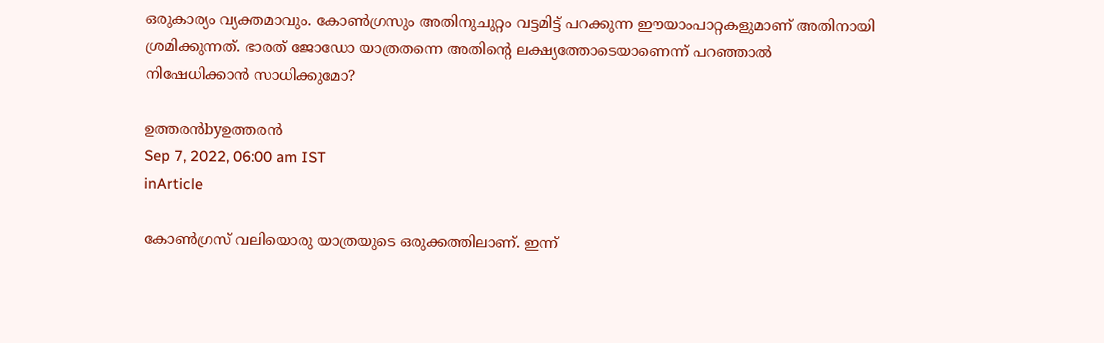ഒരുകാര്യം വ്യക്തമാവും. കോണ്‍ഗ്രസും അതിനുചുറ്റം വട്ടമിട്ട് പറക്കുന്ന ഈയാംപാറ്റകളുമാണ് അതിനായി ശ്രമിക്കുന്നത്. ഭാരത് ജോഡോ യാത്രതന്നെ അതിന്റെ ലക്ഷ്യത്തോടെയാണെന്ന് പറഞ്ഞാല്‍ നിഷേധിക്കാന്‍ സാധിക്കുമോ?

ഉത്തരന്‍byഉത്തരന്‍
Sep 7, 2022, 06:00 am IST
inArticle

കോണ്‍ഗ്രസ് വലിയൊരു യാത്രയുടെ ഒരുക്കത്തിലാണ്. ഇന്ന്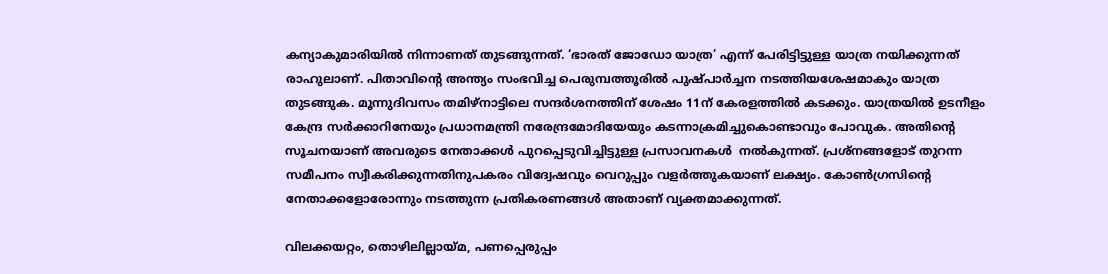കന്യാകുമാരിയില്‍ നിന്നാണത് തുടങ്ങുന്നത്. ‘ഭാരത് ജോഡോ യാത്ര’ എന്ന് പേരിട്ടിട്ടുള്ള യാത്ര നയിക്കുന്നത് രാഹുലാണ്. പിതാവിന്റെ അന്ത്യം സംഭവിച്ച പെരുമ്പത്തൂരില്‍ പുഷ്പാര്‍ച്ചന നടത്തിയശേഷമാകും യാത്ര തുടങ്ങുക. മൂന്നുദിവസം തമിഴ്‌നാട്ടിലെ സന്ദര്‍ശനത്തിന് ശേഷം 11ന് കേരളത്തില്‍ കടക്കും. യാത്രയില്‍ ഉടനീളം കേന്ദ്ര സര്‍ക്കാറിനേയും പ്രധാനമന്ത്രി നരേന്ദ്രമോദിയേയും കടന്നാക്രമിച്ചുകൊണ്ടാവും പോവുക. അതിന്റെ സൂചനയാണ് അവരുടെ നേതാക്കള്‍ പുറപ്പെടുവിച്ചിട്ടുള്ള പ്രസാവനകള്‍  നല്‍കുന്നത്. പ്രശ്‌നങ്ങളോട് തുറന്ന സമീപനം സ്വീകരിക്കുന്നതിനുപകരം വിദ്വേഷവും വെറുപ്പും വളര്‍ത്തുകയാണ് ലക്ഷ്യം. കോണ്‍ഗ്രസിന്റെ നേതാക്കളോരോന്നും നടത്തുന്ന പ്രതികരണങ്ങള്‍ അതാണ് വ്യക്തമാക്കുന്നത്.

വിലക്കയറ്റം, തൊഴിലില്ലായ്‌മ, പണപ്പെരുപ്പം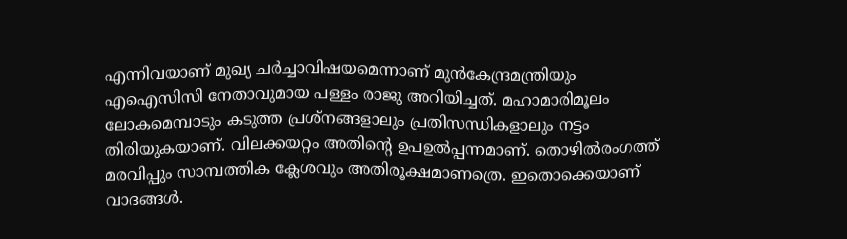എന്നിവയാണ് മുഖ്യ ചര്‍ച്ചാവിഷയമെന്നാണ് മുന്‍കേന്ദ്രമന്ത്രിയും എഐസിസി നേതാവുമായ പള്ളം രാജു അറിയിച്ചത്. മഹാമാരിമൂലം ലോകമെമ്പാടും കടുത്ത പ്രശ്‌നങ്ങളാലും പ്രതിസന്ധികളാലും നട്ടം തിരിയുകയാണ്. വിലക്കയറ്റം അതിന്റെ ഉപഉല്‍പ്പന്നമാണ്. തൊഴില്‍രംഗത്ത് മരവിപ്പും സാമ്പത്തിക ക്ലേശവും അതിരൂക്ഷമാണത്രെ. ഇതൊക്കെയാണ് വാദങ്ങള്‍.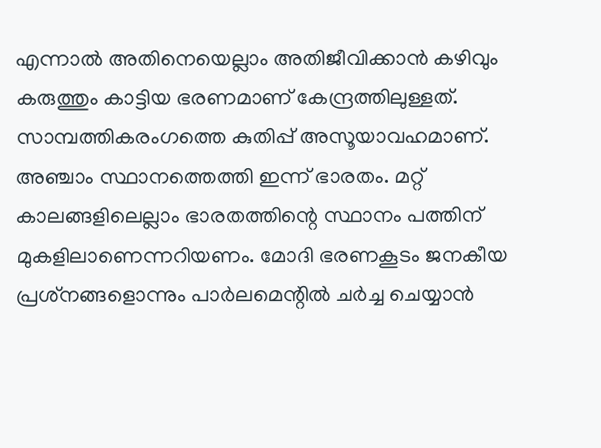എന്നാല്‍ അതിനെയെല്ലാം അതിജീവിക്കാന്‍ കഴിവും കരുത്തും കാട്ടിയ ഭരണമാണ് കേന്ദ്രത്തിലുള്ളത്. സാമ്പത്തികരംഗത്തെ കുതിപ്പ് അസൂയാവഹമാണ്. അഞ്ചാം സ്ഥാനത്തെത്തി ഇന്ന് ഭാരതം. മറ്റ് കാലങ്ങളിലെല്ലാം ഭാരതത്തിന്റെ സ്ഥാനം പത്തിന് മുകളിലാണെന്നറിയണം. മോദി ഭരണകൂടം ജനകീയ പ്രശ്‌നങ്ങളൊന്നും പാര്‍ലമെന്റില്‍ ചര്‍ച്ച ചെയ്യാന്‍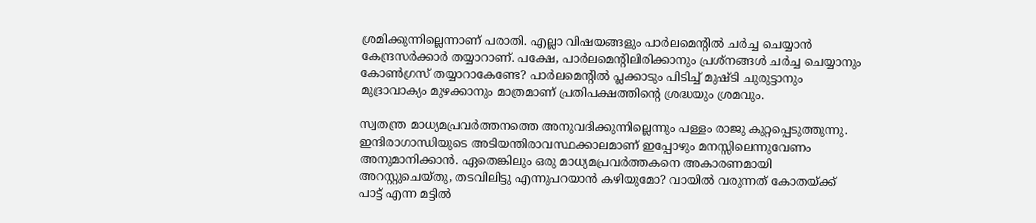ശ്രമിക്കുന്നില്ലെന്നാണ് പരാതി. എല്ലാ വിഷയങ്ങളും പാര്‍ലമെന്റില്‍ ചര്‍ച്ച ചെയ്യാന്‍ കേന്ദ്രസര്‍ക്കാര്‍ തയ്യാറാണ്. പക്ഷേ, പാര്‍ലമെന്റിലിരിക്കാനും പ്രശ്‌നങ്ങള്‍ ചര്‍ച്ച ചെയ്യാനും കോണ്‍ഗ്രസ് തയ്യാറാകേണ്ടേ? പാര്‍ലമെന്റില്‍ പ്ലക്കാടും പിടിച്ച് മുഷ്ടി ചുരുട്ടാനും മുദ്രാവാക്യം മുഴക്കാനും മാത്രമാണ് പ്രതിപക്ഷത്തിന്റെ ശ്രദ്ധയും ശ്രമവും.

സ്വതന്ത്ര മാധ്യമപ്രവര്‍ത്തനത്തെ അനുവദിക്കുന്നില്ലെന്നും പള്ളം രാജു കുറ്റപ്പെടുത്തുന്നു. ഇന്ദിരാഗാന്ധിയുടെ അടിയന്തിരാവസ്ഥക്കാലമാണ് ഇപ്പോഴും മനസ്സിലെന്നുവേണം അനുമാനിക്കാന്‍. ഏതെങ്കിലും ഒരു മാധ്യമപ്രവര്‍ത്തകനെ അകാരണമായി അറസ്റ്റുചെയ്തു, തടവിലിട്ടു എന്നുപറയാന്‍ കഴിയുമോ? വായില്‍ വരുന്നത് കോതയ്‌ക്ക് പാട്ട് എന്ന മട്ടില്‍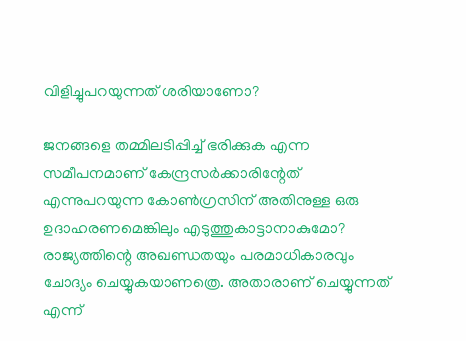വിളിച്ചുപറയുന്നത് ശരിയാണോ?

ജനങ്ങളെ തമ്മിലടിപ്പിച്ച് ഭരിക്കുക എന്ന സമീപനമാണ് കേന്ദ്രസര്‍ക്കാരിന്റേത് എന്നുപറയുന്ന കോണ്‍ഗ്രസിന് അതിനുള്ള ഒരു ഉദാഹരണമെങ്കിലും എടുത്തുകാട്ടാനാകുമോ? രാജ്യത്തിന്റെ അഖണ്ഡതയും പരമാധികാരവും ചോദ്യം ചെയ്യുകയാണത്രെ. അതാരാണ് ചെയ്യുന്നത് എന്ന്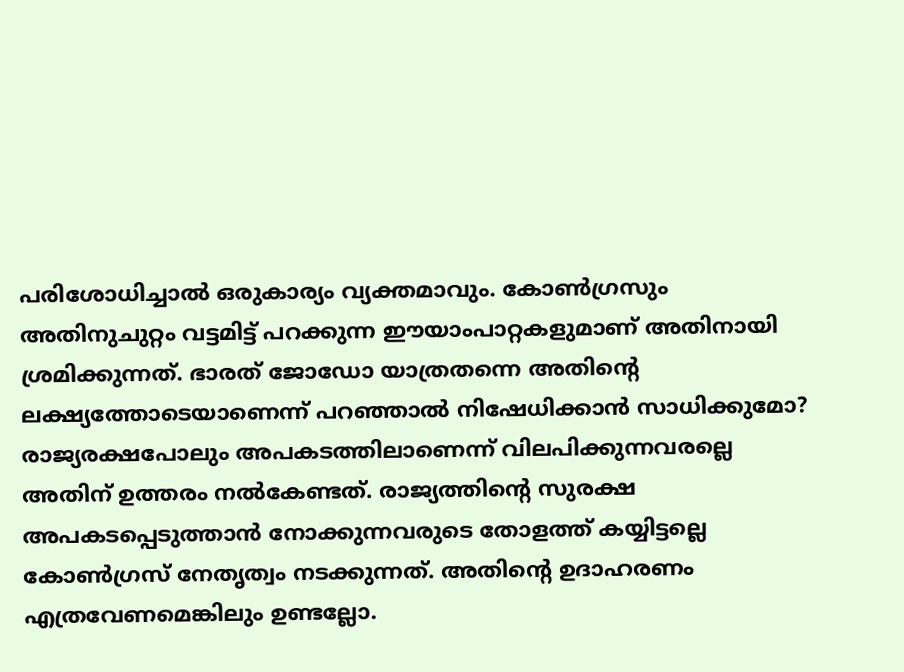പരിശോധിച്ചാല്‍ ഒരുകാര്യം വ്യക്തമാവും. കോണ്‍ഗ്രസും അതിനുചുറ്റം വട്ടമിട്ട് പറക്കുന്ന ഈയാംപാറ്റകളുമാണ് അതിനായി ശ്രമിക്കുന്നത്. ഭാരത് ജോഡോ യാത്രതന്നെ അതിന്റെ ലക്ഷ്യത്തോടെയാണെന്ന് പറഞ്ഞാല്‍ നിഷേധിക്കാന്‍ സാധിക്കുമോ? രാജ്യരക്ഷപോലും അപകടത്തിലാണെന്ന് വിലപിക്കുന്നവരല്ലെ അതിന് ഉത്തരം നല്‍കേണ്ടത്. രാജ്യത്തിന്റെ സുരക്ഷ അപകടപ്പെടുത്താന്‍ നോക്കുന്നവരുടെ തോളത്ത് കയ്യിട്ടല്ലെ കോണ്‍ഗ്രസ് നേതൃത്വം നടക്കുന്നത്. അതിന്റെ ഉദാഹരണം എത്രവേണമെങ്കിലും ഉണ്ടല്ലോ.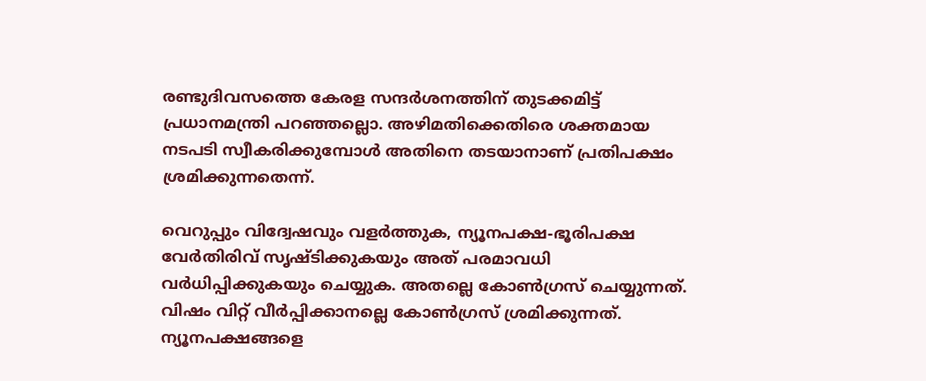രണ്ടുദിവസത്തെ കേരള സന്ദര്‍ശനത്തിന് തുടക്കമിട്ട് പ്രധാനമന്ത്രി പറഞ്ഞല്ലൊ. അഴിമതിക്കെതിരെ ശക്തമായ നടപടി സ്വീകരിക്കുമ്പോള്‍ അതിനെ തടയാനാണ് പ്രതിപക്ഷം ശ്രമിക്കുന്നതെന്ന്.

വെറുപ്പും വിദ്വേഷവും വളര്‍ത്തുക, ന്യൂനപക്ഷ-ഭൂരിപക്ഷ വേര്‍തിരിവ് സൃഷ്ടിക്കുകയും അത് പരമാവധി വര്‍ധിപ്പിക്കുകയും ചെയ്യുക. അതല്ലെ കോണ്‍ഗ്രസ് ചെയ്യുന്നത്. വിഷം വിറ്റ് വീര്‍പ്പിക്കാനല്ലെ കോണ്‍ഗ്രസ് ശ്രമിക്കുന്നത്. ന്യൂനപക്ഷങ്ങളെ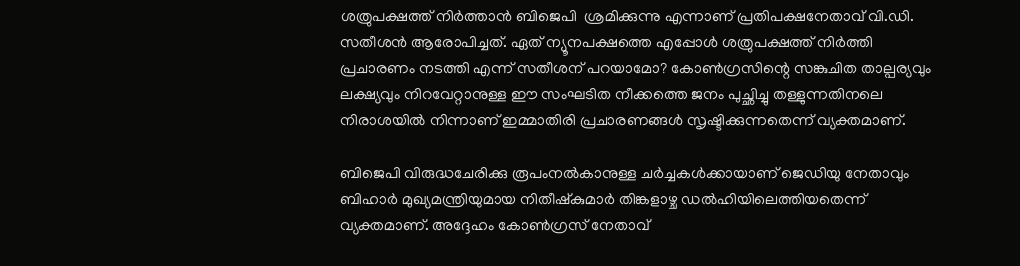ശത്രുപക്ഷത്ത് നിര്‍ത്താന്‍ ബിജെപി  ശ്രമിക്കുന്നു എന്നാണ് പ്രതിപക്ഷനേതാവ് വി.ഡി. സതീശന്‍ ആരോപിച്ചത്. ഏത് ന്യൂനപക്ഷത്തെ എപ്പോള്‍ ശത്രുപക്ഷത്ത് നിര്‍ത്തി പ്രചാരണം നടത്തി എന്ന് സതീശന് പറയാമോ? കോണ്‍ഗ്രസിന്റെ സങ്കുചിത താല്പര്യവും ലക്ഷ്യവും നിറവേറ്റാനുള്ള ഈ സംഘടിത നീക്കത്തെ ജനം പുച്ഛിച്ചു തള്ളുന്നതിനലെ നിരാശയില്‍ നിന്നാണ് ഇമ്മാതിരി പ്രചാരണങ്ങള്‍ സൃഷ്ടിക്കുന്നതെന്ന് വ്യക്തമാണ്.

ബിജെപി വിരുദ്ധചേരിക്കു രൂപംനല്‍കാനുള്ള ചര്‍ച്ചകള്‍ക്കായാണ് ജെഡിയു നേതാവും ബിഹാര്‍ മുഖ്യമന്ത്രിയുമായ നിതീഷ്‌കുമാര്‍ തിങ്കളാഴ്ച ഡല്‍ഹിയിലെത്തിയതെന്ന് വ്യക്തമാണ്. അദ്ദേഹം കോണ്‍ഗ്രസ് നേതാവ്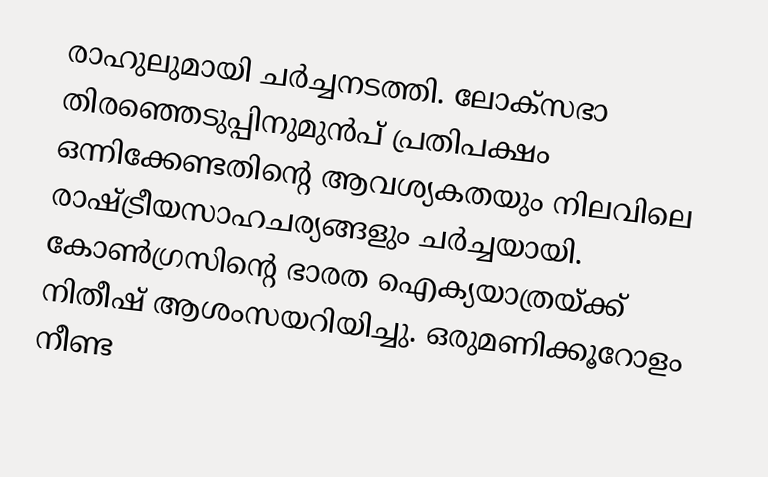രാഹുലുമായി ചര്‍ച്ചനടത്തി. ലോക്‌സഭാ തിരഞ്ഞെടുപ്പിനുമുന്‍പ് പ്രതിപക്ഷം ഒന്നിക്കേണ്ടതിന്റെ ആവശ്യകതയും നിലവിലെ രാഷ്‌ട്രീയസാഹചര്യങ്ങളും ചര്‍ച്ചയായി. കോണ്‍ഗ്രസിന്റെ ഭാരത ഐക്യയാത്രയ്‌ക്ക് നിതീഷ് ആശംസയറിയിച്ചു. ഒരുമണിക്കൂറോളം നീണ്ട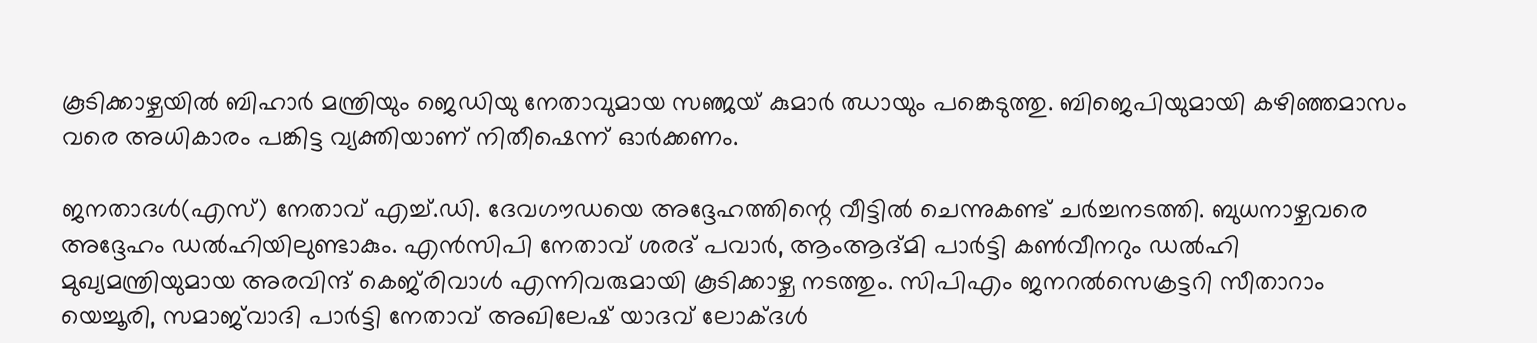കൂടിക്കാഴ്ചയില്‍ ബിഹാര്‍ മന്ത്രിയും ജെഡിയു നേതാവുമായ സഞ്ജയ് കുമാര്‍ ഝായും പങ്കെടുത്തു. ബിജെപിയുമായി കഴിഞ്ഞമാസം വരെ അധികാരം പങ്കിട്ട വ്യക്തിയാണ് നിതീഷെന്ന് ഓര്‍ക്കണം.

ജനതാദള്‍(എസ്) നേതാവ് എച്ച്.ഡി. ദേവഗൗഡയെ അദ്ദേഹത്തിന്റെ വീട്ടില്‍ ചെന്നുകണ്ട് ചര്‍ച്ചനടത്തി. ബുധനാഴ്ചവരെ അദ്ദേഹം ഡല്‍ഹിയിലുണ്ടാകും. എന്‍സിപി നേതാവ് ശരദ് പവാര്‍, ആംആദ്മി പാര്‍ട്ടി കണ്‍വീനറും ഡല്‍ഹി മുഖ്യമന്ത്രിയുമായ അരവിന്ദ് കെജ്‌രിവാള്‍ എന്നിവരുമായി കൂടിക്കാഴ്ച നടത്തും. സിപിഎം ജനറല്‍സെക്രട്ടറി സീതാറാം യെച്ചൂരി, സമാജ്‌വാദി പാര്‍ട്ടി നേതാവ് അഖിലേഷ് യാദവ് ലോക്ദള്‍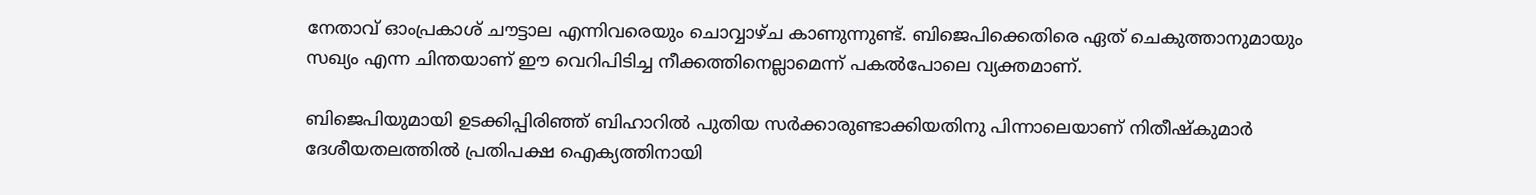നേതാവ് ഓംപ്രകാശ് ചൗട്ടാല എന്നിവരെയും ചൊവ്വാഴ്ച കാണുന്നുണ്ട്. ബിജെപിക്കെതിരെ ഏത് ചെകുത്താനുമായും സഖ്യം എന്ന ചിന്തയാണ് ഈ വെറിപിടിച്ച നീക്കത്തിനെല്ലാമെന്ന് പകല്‍പോലെ വ്യക്തമാണ്.

ബിജെപിയുമായി ഉടക്കിപ്പിരിഞ്ഞ് ബിഹാറില്‍ പുതിയ സര്‍ക്കാരുണ്ടാക്കിയതിനു പിന്നാലെയാണ് നിതീഷ്‌കുമാര്‍ ദേശീയതലത്തില്‍ പ്രതിപക്ഷ ഐക്യത്തിനായി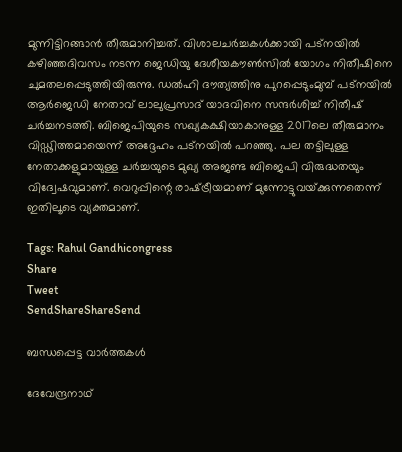മുന്നിട്ടിറങ്ങാന്‍ തീരുമാനിച്ചത്. വിശാലചര്‍ച്ചകള്‍ക്കായി പട്‌നയില്‍ കഴിഞ്ഞദിവസം നടന്ന ജെഡിയു ദേശീയകൗണ്‍സില്‍ യോഗം നിതീഷിനെ ചുമതലപ്പെടുത്തിയിരുന്നു. ഡല്‍ഹി ദൗത്യത്തിനു പുറപ്പെടുംമുമ്പ് പട്‌നയില്‍ ആര്‍ജെഡി നേതാവ് ലാലുപ്രസാദ് യാദവിനെ സന്ദര്‍ശിച്ച് നിതീഷ് ചര്‍ച്ചനടത്തി. ബിജെപിയുടെ സഖ്യകക്ഷിയാകാനുള്ള 2017ലെ തീരുമാനം വിഡ്ഢിത്തമായെന്ന് അദ്ദേഹം പട്‌നയില്‍ പറഞ്ഞു. പല തട്ടിലുള്ള നേതാക്കളുമായുള്ള ചര്‍ച്ചയുടെ മുഖ്യ അജണ്ട ബിജെപി വിരുദ്ധതയും വിദ്വേഷവുമാണ്. വെറുപ്പിന്റെ രാഷ്‌ട്രീയമാണ് മുന്നോട്ടുവയ്‌ക്കുന്നതെന്ന് ഇതിലൂടെ വ്യക്തമാണ്.

Tags: Rahul Gandhicongress
Share
Tweet
SendShareShareSend

ബന്ധപ്പെട്ട വാര്‍ത്തകള്‍

ദേവേന്ദ്രനാഥ്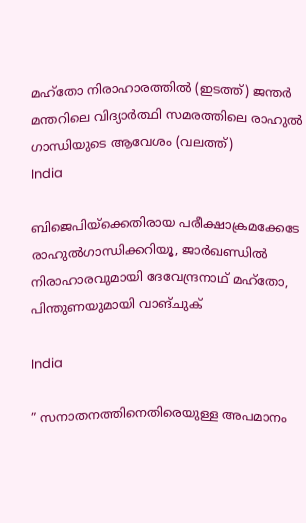മഹ്തോ നിരാഹാരത്തില്‍ (ഇടത്ത്) ജന്തര്‍ മന്തറിലെ വിദ്യാര്‍ത്ഥി സമരത്തിലെ രാഹുല്‍ ഗാന്ധിയുടെ ആവേശം (വലത്ത്)
India

ബിജെപിയ്‌ക്കെതിരായ പരീക്ഷാക്രമക്കേടേ രാഹുല്‍ഗാന്ധിക്കറിയൂ, ജാര്‍ഖണ്ഡില്‍ നിരാഹാരവുമായി ദേവേന്ദ്രനാഥ് മഹ്തോ, പിന്തുണയുമായി വാങ്ചുക്

India

” സനാതനത്തിനെതിരെയുള്ള അപമാനം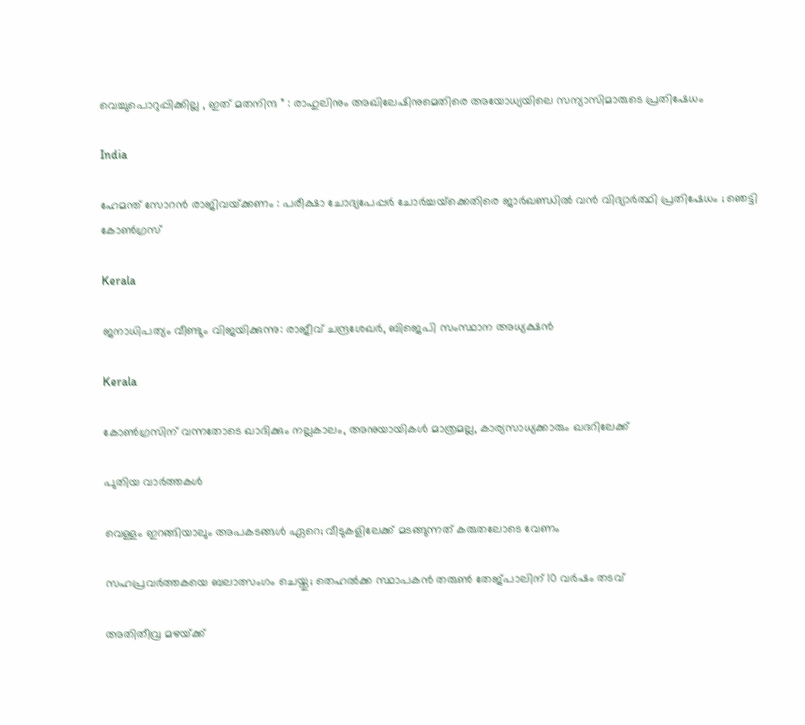വെച്ചുപൊറുപ്പിക്കില്ല , ഇത് മതനിന്ദ ” : രാഹുലിനും അഖിലേഷിനുമെതിരെ അയോധ്യയിലെ സന്യാസിമാരുടെ പ്രതിഷേധം

India

ഹേമന്ത് സോറൻ രാജിവയ്‌ക്കണം : പരീക്ഷാ ചോദ്യപേപ്പർ ചോർച്ചയ്‌ക്കെതിരെ ജാർഖണ്ഡിൽ വൻ വിദ്യാർത്ഥി പ്രതിഷേധം ; ഞെട്ടി കോൺഗ്രസ്

Kerala

ജനാധിപത്യം വീണ്ടും വിജയിക്കുന്നു: രാജീവ്‌ ചന്ദ്രശേഖർ, ബിജെപി സംസ്ഥാന അധ്യക്ഷൻ

Kerala

കോണ്‍ഗ്രസിന് വന്നതോടെ ഖാദിക്കും നല്ലകാലം, അനുയായികള്‍ മാത്രമല്ല, കാര്യസാധ്യക്കാരും ഖദറിലേക്ക്

പുതിയ വാര്‍ത്തകള്‍

വെള്ളം ഇറങ്ങിയാലും അപകടങ്ങള്‍ ഏറെ; വീടുകളിലേക്ക് മടങ്ങുന്നത് കരുതലോടെ വേണം

സഹപ്രവർത്തകയെ ബലാത്സംഗം ചെയ്തു; തെഹൽക്ക സ്ഥാപകൻ തരുൺ തേജ്പാലിന് 10 വർഷം തടവ്

അതിതീവ്ര മഴയ്‌ക്ക്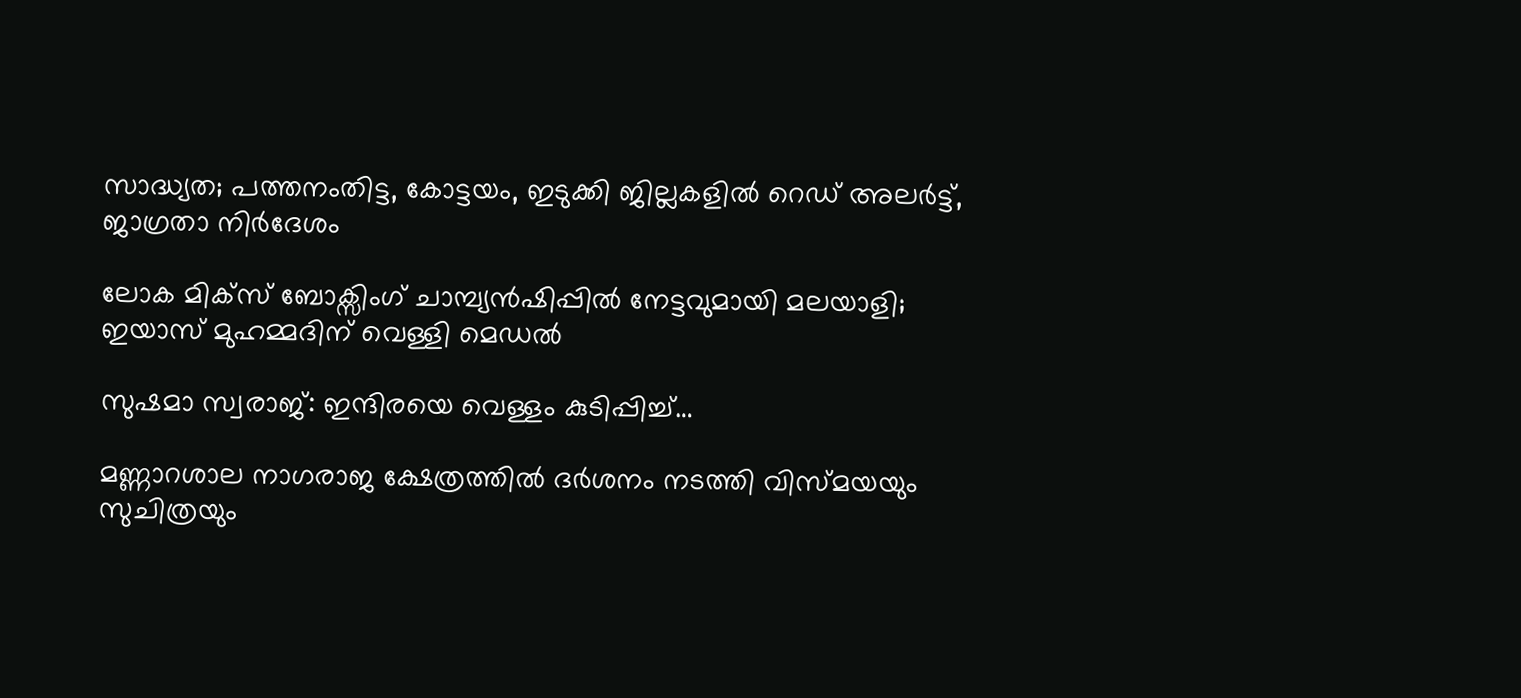സാദ്ധ്യത; പത്തനംതിട്ട, കോട്ടയം, ഇടുക്കി ജില്ലകളിൽ റെഡ് അലർട്ട്, ജാഗ്രതാ നിർദേശം

ലോക മിക്സ് ബോക്സിംഗ് ചാമ്പ്യൻഷിപ്പിൽ നേട്ടവുമായി മലയാളി; ഇയാസ് മുഹമ്മദിന് വെള്ളി മെഡൽ

സുഷമാ സ്വരാജ്: ഇന്ദിരയെ വെള്ളം കുടിപ്പിച്ച്…

മണ്ണാറശാല നാഗരാജ ക്ഷേത്രത്തിൽ ദർശനം നടത്തി വിസ്മയയും സുചിത്രയും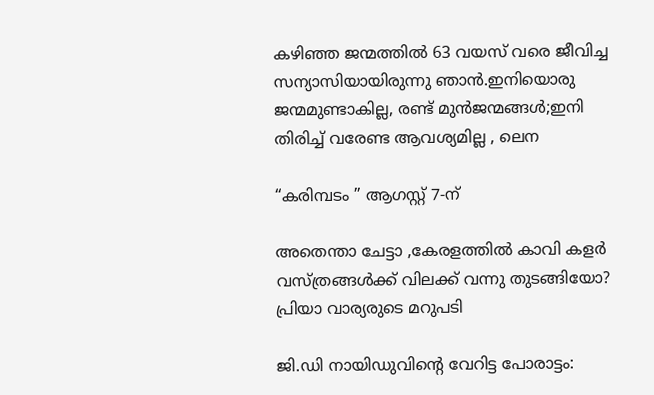കഴിഞ്ഞ ജന്മത്തിൽ 63 വയസ് വരെ ജീവിച്ച സന്യാസിയായിരുന്നു ഞാൻ.ഇനിയൊരു ജന്മമുണ്ടാകില്ല, രണ്ട് മുൻജന്മങ്ങൾ;ഇനി തിരിച്ച് വരേണ്ട ആവശ്യമില്ല , ലെന

“കരിമ്പടം ” ആഗസ്റ്റ് 7-ന്

അതെന്താ ചേട്ടാ ,കേരളത്തിൽ കാവി കളർ വസ്ത്രങ്ങൾക്ക് വിലക്ക് വന്നു തുടങ്ങിയോ? പ്രിയാ വാര്യരുടെ മറുപടി

ജി.ഡി നായിഡുവിന്റെ വേറിട്ട പോരാട്ടം: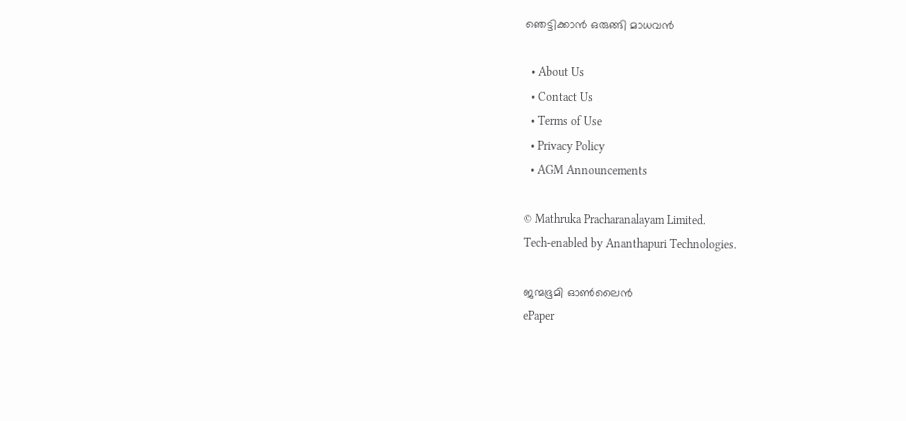ഞെട്ടിക്കാൻ ഒരുങ്ങി മാധവൻ

  • About Us
  • Contact Us
  • Terms of Use
  • Privacy Policy
  • AGM Announcements

© Mathruka Pracharanalayam Limited.
Tech-enabled by Ananthapuri Technologies.

ജന്മഭൂമി ഓണ്‍ലൈന്‍
ePaper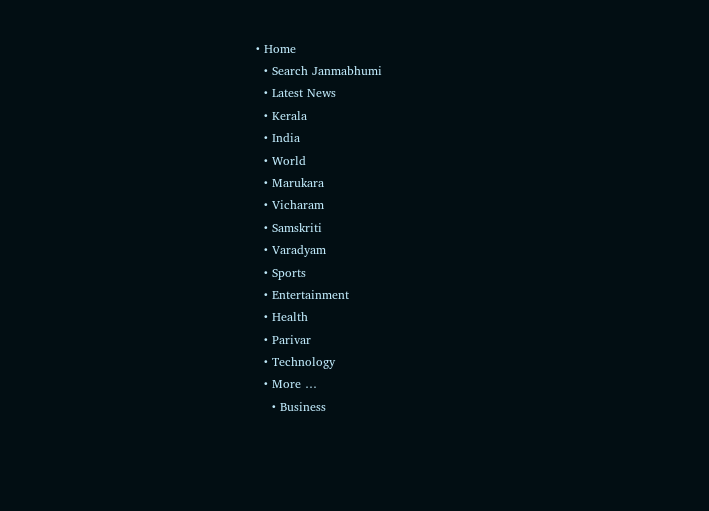• Home
  • Search Janmabhumi
  • Latest News
  • Kerala
  • India
  • World
  • Marukara
  • Vicharam
  • Samskriti
  • Varadyam
  • Sports
  • Entertainment
  • Health
  • Parivar
  • Technology
  • More …
    • Business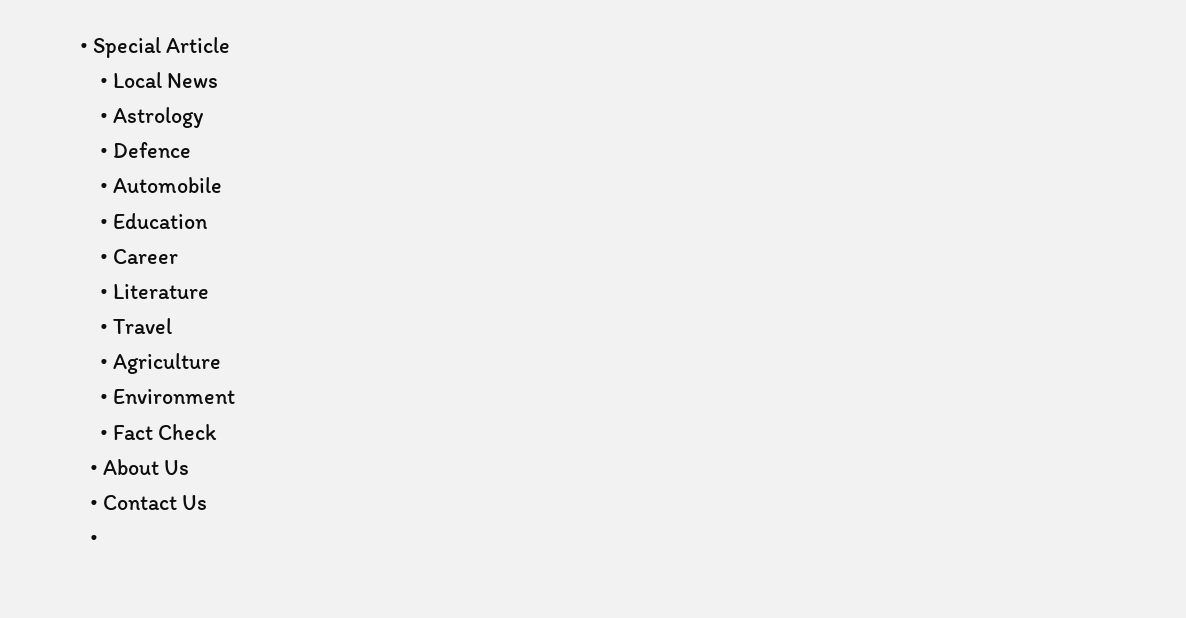• Special Article
    • Local News
    • Astrology
    • Defence
    • Automobile
    • Education
    • Career
    • Literature
    • Travel
    • Agriculture
    • Environment
    • Fact Check
  • About Us
  • Contact Us
  •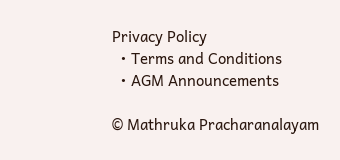Privacy Policy
  • Terms and Conditions
  • AGM Announcements

© Mathruka Pracharanalayam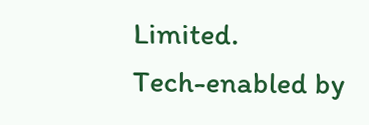Limited.
Tech-enabled by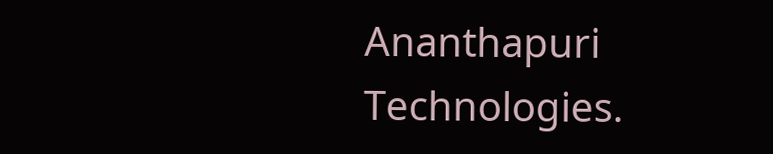Ananthapuri Technologies.